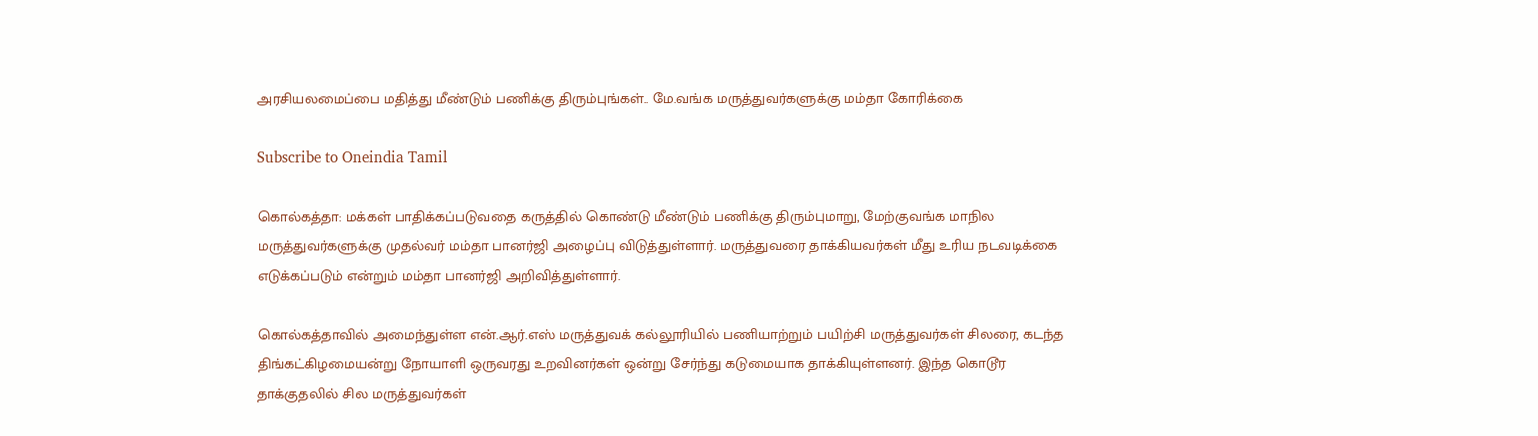அரசியலமைப்பை மதித்து மீண்டும் பணிக்கு திரும்புங்கள்.. மே.வங்க மருத்துவர்களுக்கு மம்தா கோரிக்கை

Subscribe to Oneindia Tamil

கொல்கத்தா: மக்கள் பாதிக்கப்படுவதை கருத்தில் கொண்டு மீண்டும் பணிக்கு திரும்புமாறு, மேற்குவங்க மாநில மருத்துவர்களுக்கு முதல்வர் மம்தா பானர்ஜி அழைப்பு விடுத்துள்ளார். மருத்துவரை தாக்கியவர்கள் மீது உரிய நடவடிக்கை எடுக்கப்படும் என்றும் மம்தா பானர்ஜி அறிவித்துள்ளார்.

கொல்கத்தாவில் அமைந்துள்ள என்.ஆர்.எஸ் மருத்துவக் கல்லூரியில் பணியாற்றும் பயிற்சி மருத்துவர்கள் சிலரை, கடந்த திங்கட்கிழமையன்று நோயாளி ஒருவரது உறவினர்கள் ஒன்று சேர்ந்து கடுமையாக தாக்கியுள்ளனர். இந்த கொடூர தாக்குதலில் சில மருத்துவர்கள்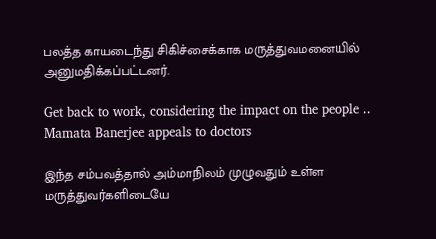பலத்த காயடைந்து சிகிச்சைக்காக மருத்துவமனையில் அனுமதிக்கப்பட்டனர்.

Get back to work, considering the impact on the people .. Mamata Banerjee appeals to doctors

இந்த சம்பவத்தால் அம்மாநிலம் முழுவதும் உள்ள மருத்துவர்களிடையே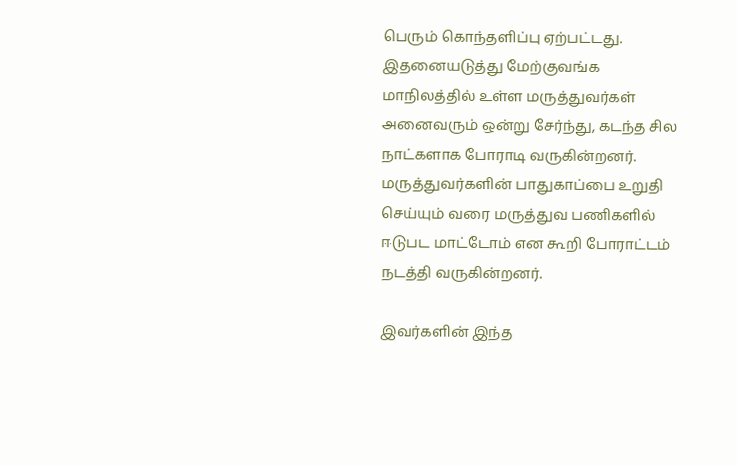பெரும் கொந்தளிப்பு ஏற்பட்டது. இதனையடுத்து மேற்குவங்க மாநிலத்தில் உள்ள மருத்துவர்கள் அனைவரும் ஒன்று சேர்ந்து, கடந்த சில நாட்களாக போராடி வருகின்றனர். மருத்துவர்களின் பாதுகாப்பை உறுதி செய்யும் வரை மருத்துவ பணிகளில் ஈடுபட மாட்டோம் என கூறி போராட்டம் நடத்தி வருகின்றனர்.

இவர்களின் இந்த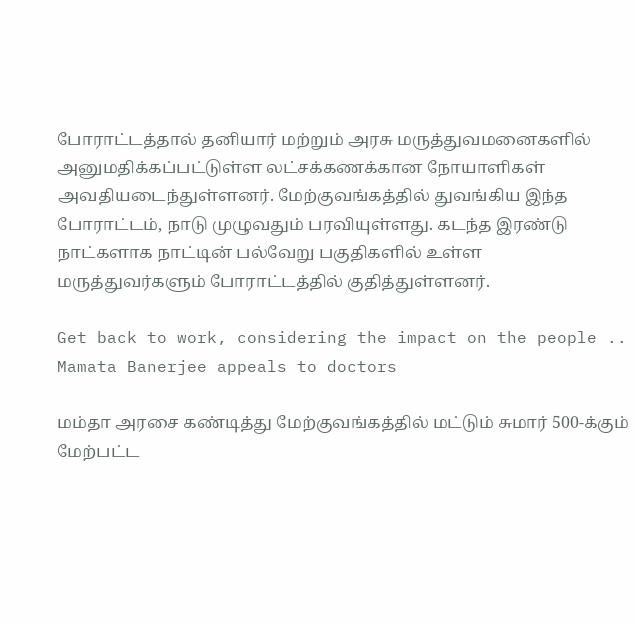போராட்டத்தால் தனியார் மற்றும் அரசு மருத்துவமனைகளில் அனுமதிக்கப்பட்டுள்ள லட்சக்கணக்கான நோயாளிகள் அவதியடைந்துள்ளனர். மேற்குவங்கத்தில் துவங்கிய இந்த போராட்டம், நாடு முழுவதும் பரவியுள்ளது. கடந்த இரண்டு நாட்களாக நாட்டின் பல்வேறு பகுதிகளில் உள்ள மருத்துவர்களும் போராட்டத்தில் குதித்துள்ளனர்.

Get back to work, considering the impact on the people .. Mamata Banerjee appeals to doctors

மம்தா அரசை கண்டித்து மேற்குவங்கத்தில் மட்டும் சுமார் 500-க்கும் மேற்பட்ட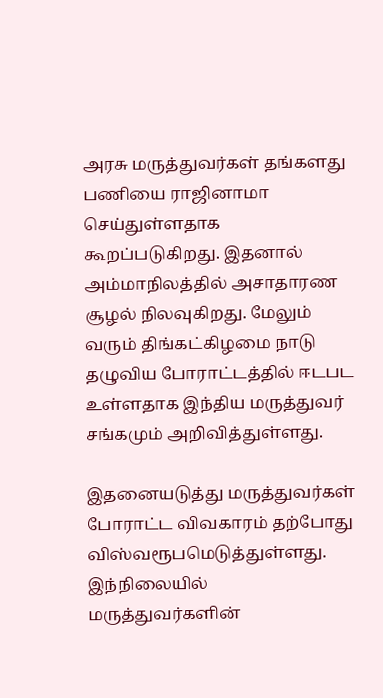அரசு மருத்துவர்கள் தங்களது பணியை ராஜினாமா செய்துள்ளதாக கூறப்படுகிறது. இதனால் அம்மாநிலத்தில் அசாதாரண சூழல் நிலவுகிறது. மேலும் வரும் திங்கட்கிழமை நாடு தழுவிய போராட்டத்தில் ஈடபட உள்ளதாக இந்திய மருத்துவர் சங்கமும் அறிவித்துள்ளது.

இதனையடுத்து மருத்துவர்கள் போராட்ட விவகாரம் தற்போது விஸ்வரூபமெடுத்துள்ளது. இந்நிலையில் மருத்துவர்களின்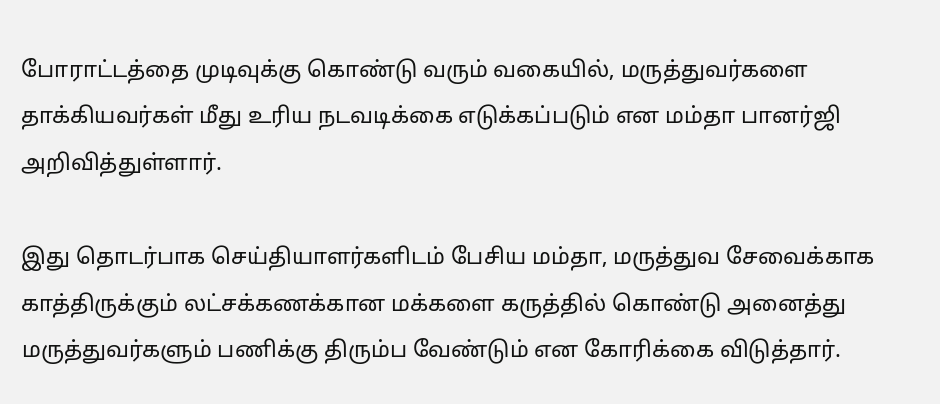போராட்டத்தை முடிவுக்கு கொண்டு வரும் வகையில், மருத்துவர்களை தாக்கியவர்கள் மீது உரிய நடவடிக்கை எடுக்கப்படும் என மம்தா பானர்ஜி அறிவித்துள்ளார்.

இது தொடர்பாக செய்தியாளர்களிடம் பேசிய மம்தா, மருத்துவ சேவைக்காக காத்திருக்கும் லட்சக்கணக்கான மக்களை கருத்தில் கொண்டு அனைத்து மருத்துவர்களும் பணிக்கு திரும்ப வேண்டும் என கோரிக்கை விடுத்தார்.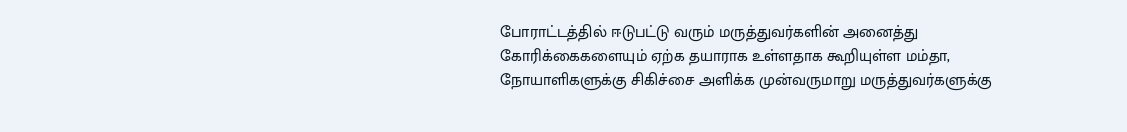போராட்டத்தில் ஈடுபட்டு வரும் மருத்துவர்களின் அனைத்து கோரிக்கைகளையும் ஏற்க தயாராக உள்ளதாக கூறியுள்ள மம்தா, நோயாளிகளுக்கு சிகிச்சை அளிக்க முன்வருமாறு மருத்துவர்களுக்கு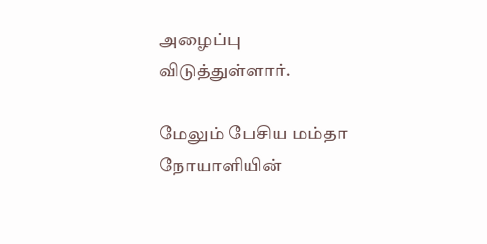அழைப்பு விடுத்துள்ளார்.

மேலும் பேசிய மம்தா நோயாளியின்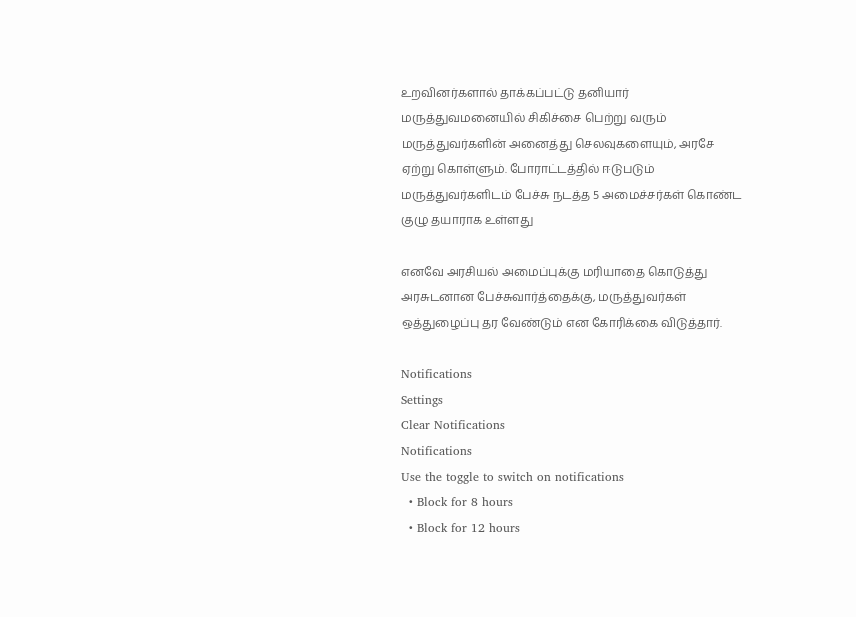உறவினர்களால் தாக்கப்பட்டு தனியார் மருத்துவமனையில் சிகிச்சை பெற்று வரும் மருத்துவர்களின் அனைத்து செலவுகளையும், அரசே ஏற்று கொள்ளும். போராட்டத்தில் ஈடுபடும் மருத்துவர்களிடம் பேச்சு நடத்த 5 அமைச்சர்கள் கொண்ட குழு தயாராக உள்ளது

எனவே அரசியல் அமைப்புக்கு மரியாதை கொடுத்து அரசுடனான பேச்சுவார்த்தைக்கு, மருத்துவர்கள் ஒத்துழைப்பு தர வேண்டும் என கோரிக்கை விடுத்தார்.

Notifications
Settings
Clear Notifications
Notifications
Use the toggle to switch on notifications
  • Block for 8 hours
  • Block for 12 hours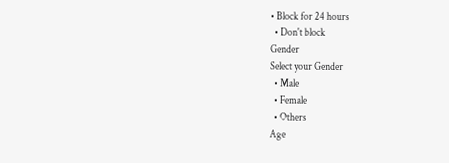• Block for 24 hours
  • Don't block
Gender
Select your Gender
  • Male
  • Female
  • Others
Age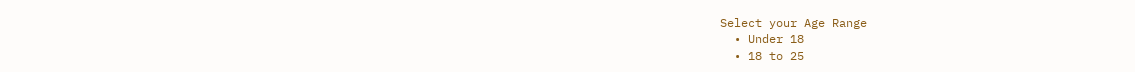Select your Age Range
  • Under 18
  • 18 to 25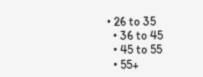• 26 to 35
  • 36 to 45
  • 45 to 55
  • 55+